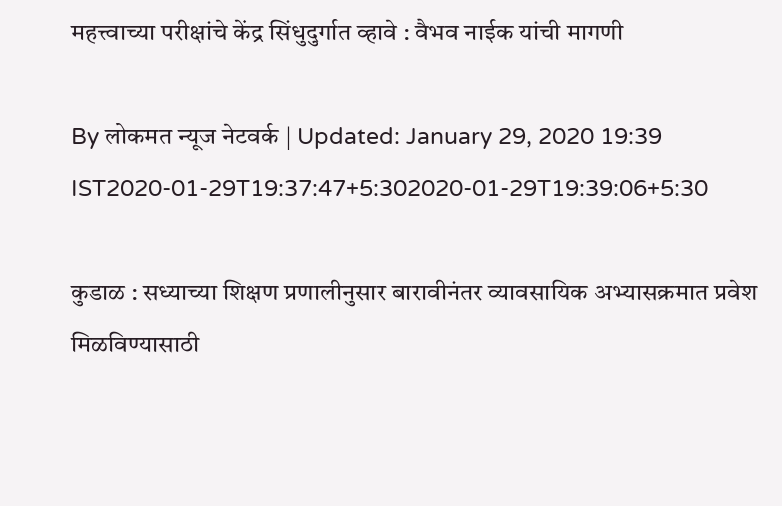महत्त्वाच्या परीक्षांचे केंद्र सिंधुदुर्गात व्हावे : वैभव नाईक यांची मागणी

By लोकमत न्यूज नेटवर्क | Updated: January 29, 2020 19:39 IST2020-01-29T19:37:47+5:302020-01-29T19:39:06+5:30

कुडाळ : सध्याच्या शिक्षण प्रणालीनुसार बारावीनंतर व्यावसायिक अभ्यासक्रमात प्रवेश मिळविण्यासाठी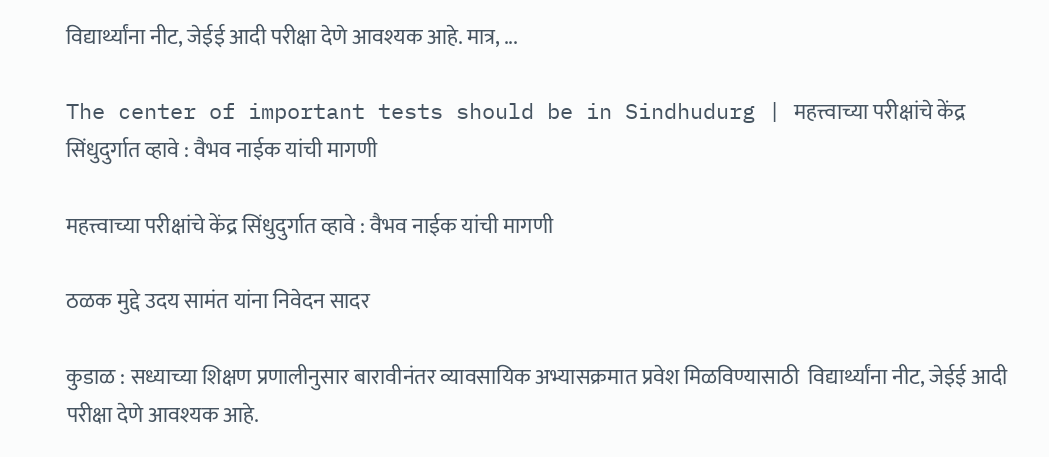विद्यार्थ्यांना नीट, जेईई आदी परीक्षा देणे आवश्यक आहे. मात्र, ...

The center of important tests should be in Sindhudurg | महत्त्वाच्या परीक्षांचे केंद्र सिंधुदुर्गात व्हावे : वैभव नाईक यांची मागणी

महत्त्वाच्या परीक्षांचे केंद्र सिंधुदुर्गात व्हावे : वैभव नाईक यांची मागणी

ठळक मुद्दे उदय सामंत यांना निवेदन सादर

कुडाळ : सध्याच्या शिक्षण प्रणालीनुसार बारावीनंतर व्यावसायिक अभ्यासक्रमात प्रवेश मिळविण्यासाठी  विद्यार्थ्यांना नीट, जेईई आदी परीक्षा देणे आवश्यक आहे.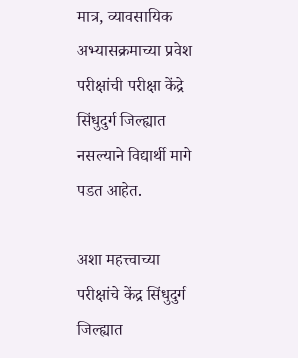मात्र, व्यावसायिक अभ्यासक्रमाच्या प्रवेश परीक्षांची परीक्षा केंद्रे सिंधुदुर्ग जिल्ह्यात नसल्याने विद्यार्थी मागे पडत आहेत.

अशा महत्त्वाच्या परीक्षांचे केंद्र सिंधुदुर्ग जिल्ह्यात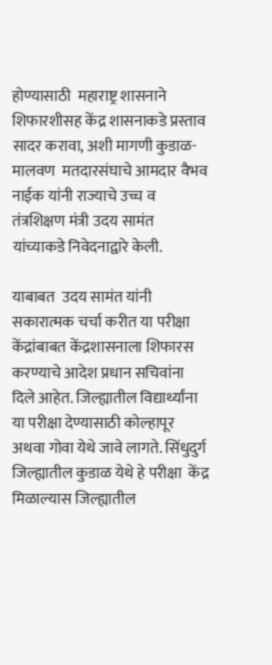होण्यासाठी  महाराष्ट्र शासनाने शिफारशीसह केंद्र शासनाकडे प्रस्ताव सादर करावा, अशी मागणी कुडाळ-मालवण  मतदारसंघाचे आमदार वैभव नाईक यांनी राज्याचे उच्च व तंत्रशिक्षण मंत्री उदय सामंत यांच्याकडे निवेदनाद्वारे केली.

याबाबत  उदय सामंत यांनी सकारात्मक चर्चा करीत या परीक्षा केंद्रांबाबत केंद्रशासनाला शिफारस करण्याचे आदेश प्रधान सचिवांना दिले आहेत. जिल्ह्यातील विद्यार्थ्यांना या परीक्षा देण्यासाठी कोल्हापूर अथवा गोवा येथे जावे लागते. सिंधुदुर्ग जिल्ह्यातील कुडाळ येथे हे परीक्षा  केंद्र मिळाल्यास जिल्ह्यातील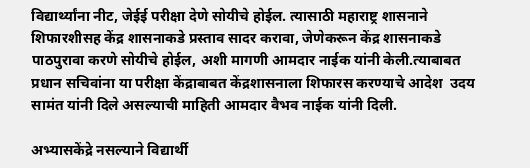विद्यार्थ्यांना नीट, जेईई परीक्षा देणे सोयीचे होईल. त्यासाठी महाराष्ट्र शासनाने शिफारशीसह केंद्र शासनाकडे प्रस्ताव सादर करावा, जेणेकरून केंद्र शासनाकडे  पाठपुरावा करणे सोयीचे होईल, अशी मागणी आमदार नाईक यांनी केली.त्याबाबत प्रधान सचिवांना या परीक्षा केंद्राबाबत केंद्रशासनाला शिफारस करण्याचे आदेश  उदय सामंत यांनी दिले असल्याची माहिती आमदार वैभव नाईक यांनी दिली.

अभ्यासकेंद्रे नसल्याने विद्यार्थी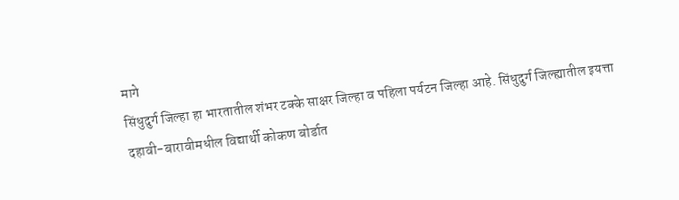मागे
सिंधुदुर्ग जिल्हा हा भारतातील शंभर टक्के साक्षर जिल्हा व पहिला पर्यटन जिल्हा आहे. सिंधुदुर्ग जिल्ह्यातील इयत्ता दहावी-बारावीमधील विद्यार्थी कोकण बोर्डात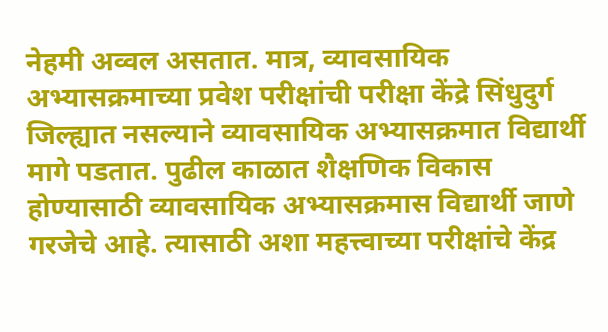नेहमी अव्वल असतात. मात्र, व्यावसायिक अभ्यासक्रमाच्या प्रवेश परीक्षांची परीक्षा केंद्रे सिंधुदुर्ग जिल्ह्यात नसल्याने व्यावसायिक अभ्यासक्रमात विद्यार्थी मागे पडतात. पुढील काळात शैक्षणिक विकास होण्यासाठी व्यावसायिक अभ्यासक्रमास विद्यार्थी जाणे गरजेचे आहे. त्यासाठी अशा महत्त्वाच्या परीक्षांचे केंद्र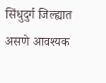सिंधुदुर्ग जिल्ह्यात असणे आवश्यक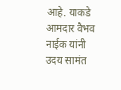आहे. याकडे आमदार वैभव नाईक यांनी  उदय सामंत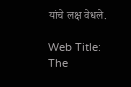यांचे लक्ष वेधले.

Web Title: The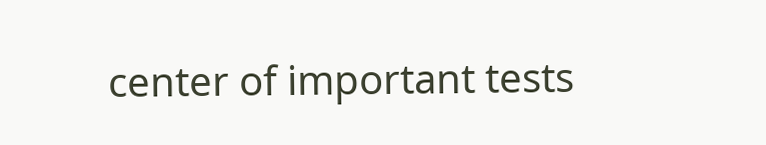center of important tests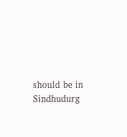should be in Sindhudurg